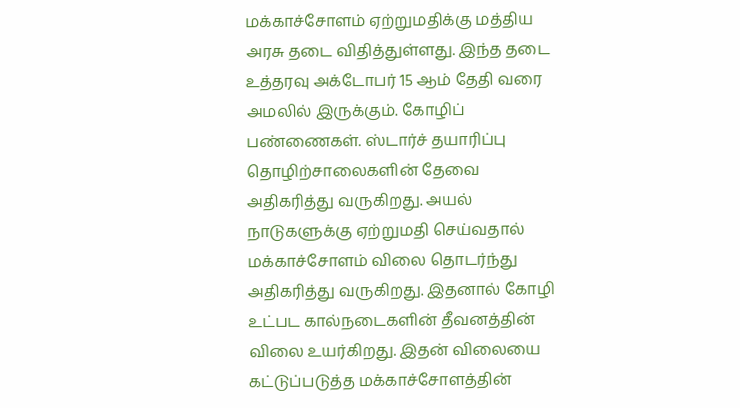மக்காச்சோளம் ஏற்றுமதிக்கு மத்திய அரசு தடை விதித்துள்ளது. இந்த தடை உத்தரவு அக்டோபர் 15 ஆம் தேதி வரை அமலில் இருக்கும். கோழிப் பண்ணைகள். ஸ்டார்ச் தயாரிப்பு தொழிற்சாலைகளின் தேவை அதிகரித்து வருகிறது. அயல் நாடுகளுக்கு ஏற்றுமதி செய்வதால் மக்காச்சோளம் விலை தொடர்ந்து அதிகரித்து வருகிறது. இதனால் கோழி உட்பட கால்நடைகளின் தீவனத்தின் விலை உயர்கிறது. இதன் விலையை கட்டுப்படுத்த மக்காச்சோளத்தின்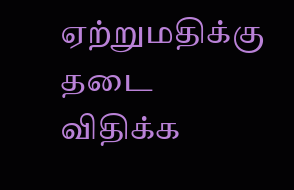ஏற்றுமதிக்கு தடை விதிக்க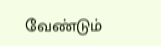வேண்டும்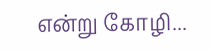என்று கோழி...